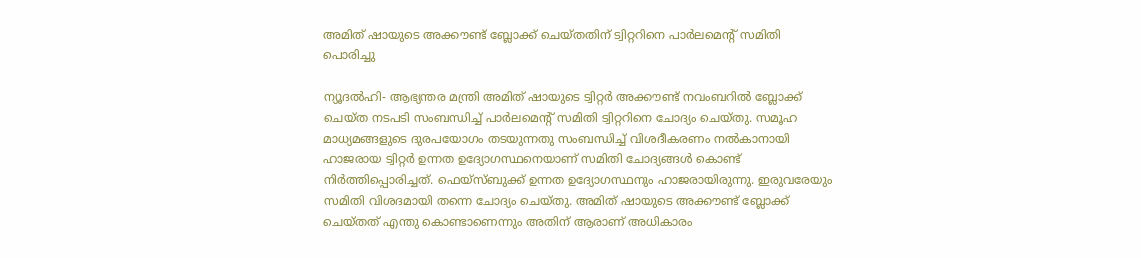അമിത് ഷായുടെ അക്കൗണ്ട് ബ്ലോക്ക് ചെയ്തതിന് ട്വിറ്ററിനെ പാര്‍ലമെന്റ് സമിതി പൊരിച്ചു

ന്യൂദല്‍ഹി- ആഭ്യന്തര മന്ത്രി അമിത് ഷായുടെ ട്വിറ്റര്‍ അക്കൗണ്ട് നവംബറില്‍ ബ്ലോക്ക് ചെയ്ത നടപടി സംബന്ധിച്ച് പാര്‍ലമെന്റ് സമിതി ട്വിറ്ററിനെ ചോദ്യം ചെയ്തു. സമൂഹ മാധ്യമങ്ങളുടെ ദുരപയോഗം തടയുന്നതു സംബന്ധിച്ച് വിശദീകരണം നല്‍കാനായി ഹാജരായ ട്വിറ്റര്‍ ഉന്നത ഉദ്യോഗസ്ഥനെയാണ് സമിതി ചോദ്യങ്ങള്‍ കൊണ്ട് നിര്‍ത്തിപ്പൊരിച്ചത്. ഫെയ്‌സ്ബുക്ക് ഉന്നത ഉദ്യോഗസ്ഥനും ഹാജരായിരുന്നു. ഇരുവരേയും സമിതി വിശദമായി തന്നെ ചോദ്യം ചെയ്തു. അമിത് ഷായുടെ അക്കൗണ്ട് ബ്ലോക്ക് ചെയ്തത് എന്തു കൊണ്ടാണെന്നും അതിന് ആരാണ് അധികാരം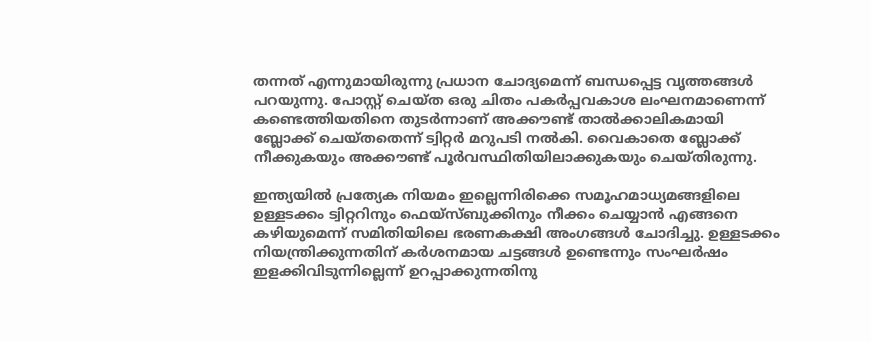തന്നത് എന്നുമായിരുന്നു പ്രധാന ചോദ്യമെന്ന് ബന്ധപ്പെട്ട വൃത്തങ്ങള്‍ പറയുന്നു. പോസ്റ്റ് ചെയ്ത ഒരു ചിതം പകര്‍പ്പവകാശ ലംഘനമാണെന്ന് കണ്ടെത്തിയതിനെ തുടര്‍ന്നാണ് അക്കൗണ്ട് താല്‍ക്കാലികമായി ബ്ലോക്ക് ചെയ്തതെന്ന് ട്വിറ്റര്‍ മറുപടി നല്‍കി. വൈകാതെ ബ്ലോക്ക് നീക്കുകയും അക്കൗണ്ട് പൂര്‍വസ്ഥിതിയിലാക്കുകയും ചെയ്തിരുന്നു.

ഇന്ത്യയില്‍ പ്രത്യേക നിയമം ഇല്ലെന്നിരിക്കെ സമൂഹമാധ്യമങ്ങളിലെ ഉള്ളടക്കം ട്വിറ്ററിനും ഫെയ്‌സ്ബുക്കിനും നീക്കം ചെയ്യാന്‍ എങ്ങനെ കഴിയുമെന്ന് സമിതിയിലെ ഭരണകക്ഷി അംഗങ്ങള്‍ ചോദിച്ചു. ഉള്ളടക്കം നിയന്ത്രിക്കുന്നതിന് കര്‍ശനമായ ചട്ടങ്ങള്‍ ഉണ്ടെന്നും സംഘര്‍ഷം ഇളക്കിവിടുന്നില്ലെന്ന് ഉറപ്പാക്കുന്നതിനു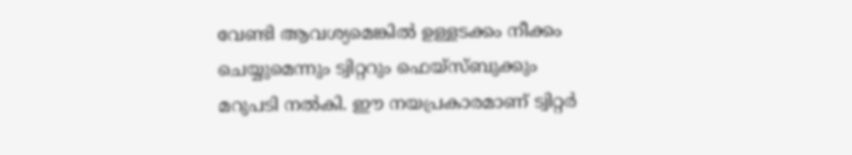വേണ്ടി ആവശ്യമെങ്കില്‍ ഉള്ളടക്കം നീക്കം ചെയ്യുമെന്നും ട്വിറ്ററും ഫെയ്‌സ്ബുക്കും മറുപടി നല്‍കി. ഈ നയപ്രകാരമാണ് ട്വിറ്റര്‍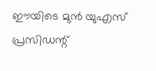ഈയിടെ മുന്‍ യുഎസ് പ്രസിഡന്റ്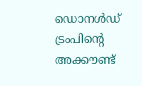ഡൊനള്‍ഡ് ട്രംപിന്റെ അക്കൗണ്ട്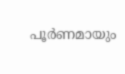പൂര്‍ണമായും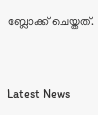ബ്ലോക്ക് ചെയ്തത്.


Latest News